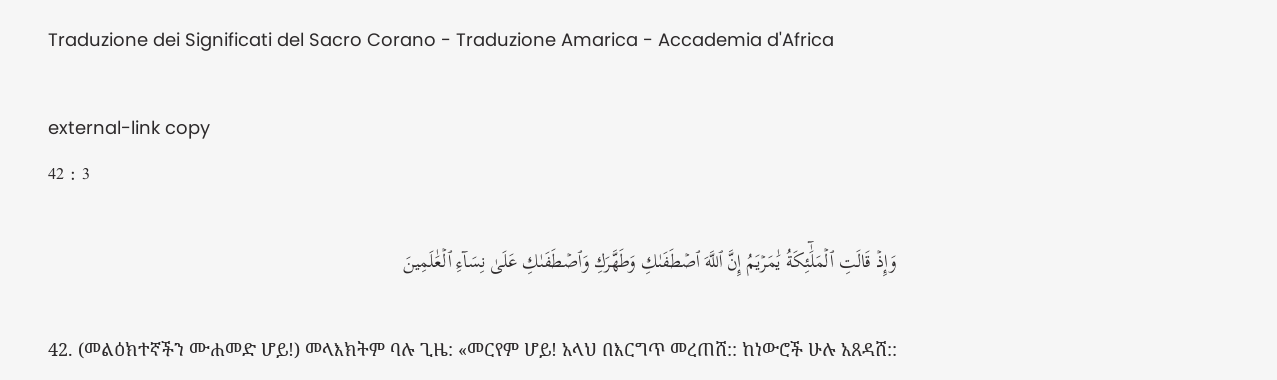Traduzione dei Significati del Sacro Corano - Traduzione Amarica - Accademia d'Africa

external-link copy
42 : 3

وَإِذۡ قَالَتِ ٱلۡمَلَٰٓئِكَةُ يَٰمَرۡيَمُ إِنَّ ٱللَّهَ ٱصۡطَفَىٰكِ وَطَهَّرَكِ وَٱصۡطَفَىٰكِ عَلَىٰ نِسَآءِ ٱلۡعَٰلَمِينَ

42. (መልዕክተኛችን ሙሐመድ ሆይ!) መላእክትም ባሉ ጊዜ: «መርየም ሆይ! አላህ በእርግጥ መረጠሸ:: ከነውሮች ሁሉ አጸዳሸ::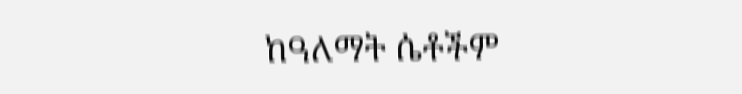ከዓለማት ሴቶችም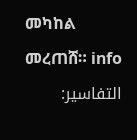መካከል መረጠሸ። info
التفاسير: